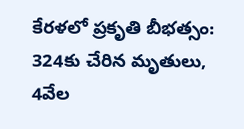కేరళలో ప్రకృతి బీభత్సం: 324కు చేరిన మృతులు, 4వేల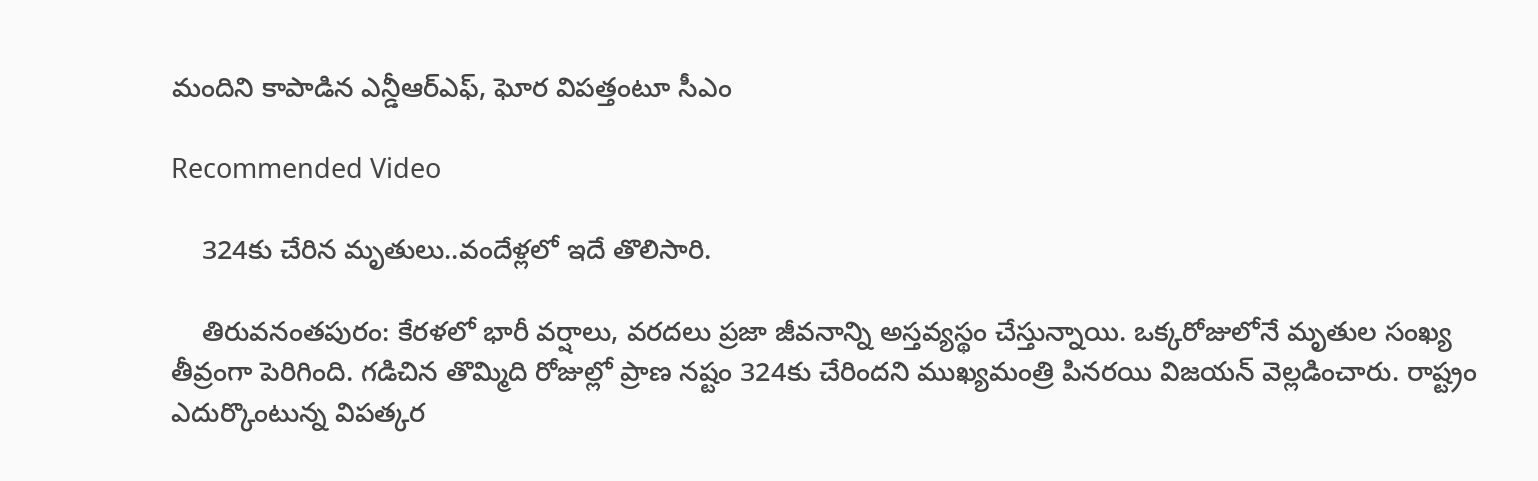మందిని కాపాడిన ఎన్డీఆర్ఎఫ్, ఘోర విపత్తంటూ సీఎం

Recommended Video

    324కు చేరిన మృతులు..వందేళ్లలో ఇదే తొలిసారి.

    తిరువనంతపురం: కేరళలో భారీ వర్షాలు, వరదలు ప్రజా జీవనాన్ని అస్తవ్యస్థం చేస్తున్నాయి. ఒక్కరోజులోనే మృతుల సంఖ్య తీవ్రంగా పెరిగింది. గడిచిన తొమ్మిది రోజుల్లో ప్రాణ నష్టం 324కు చేరిందని ముఖ్యమంత్రి పినరయి విజయన్‌ వెల్లడించారు. రాష్ట్రం ఎదుర్కొంటున్న విపత్కర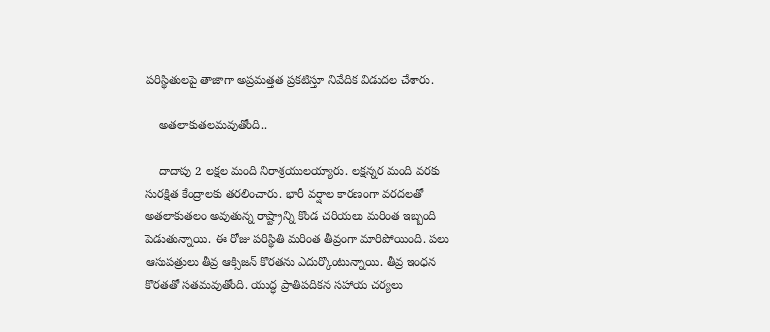పరిస్థితులపై తాజాగా అప్రమత్తత ప్రకటిస్తూ నివేదిక విడుదల చేశారు.

    అతలాకుతలమవుతోంది..

    దాదాపు 2 లక్షల మంది నిరాశ్రయులయ్యారు. లక్షన్నర మంది వరకు సురక్షిత కేంద్రాలకు తరలించారు. భారీ వర్షాల కారణంగా వరదలతో అతలాకుతలం అవుతున్న రాష్ట్రాన్ని కొండ చరియలు మరింత ఇబ్బంది పెడుతున్నాయి. ఈ రోజు పరిస్థితి మరింత తీవ్రంగా మారిపోయింది. పలు ఆసుపత్రులు తీవ్ర ఆక్సిజన్ కొరతను ఎదుర్కొంటున్నాయి. తీవ్ర ఇంధన కొరతతో సతమవుతోంది. యుద్ధ ప్రాతిపదికన సహాయ చర్యలు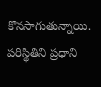కొనసాగుతున్నాయి. పరిస్థితిని ప్రధాని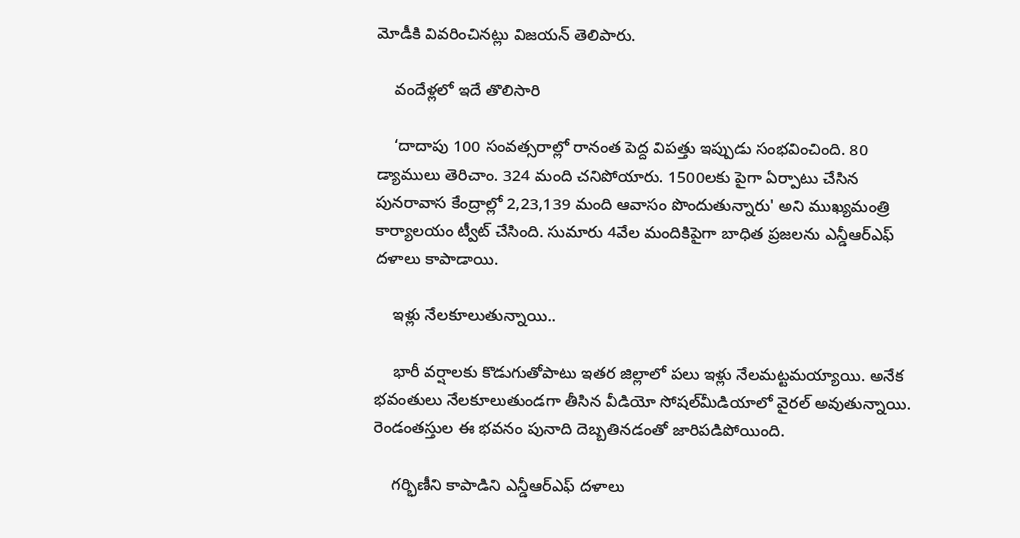మోడీకి వివరించినట్లు విజయన్‌ తెలిపారు.

    వందేళ్లలో ఇదే తొలిసారి

    ‘దాదాపు 100 సంవత్సరాల్లో రానంత పెద్ద విపత్తు ఇప్పుడు సంభవించింది. 80 డ్యాములు తెరిచాం. 324 మంది చనిపోయారు. 1500లకు పైగా ఏర్పాటు చేసిన పునరావాస కేంద్రాల్లో 2,23,139 మంది ఆవాసం పొందుతున్నారు' అని ముఖ్యమంత్రి కార్యాలయం ట్వీట్‌ చేసింది. సుమారు 4వేల మందికిపైగా బాధిత ప్రజలను ఎన్డీఆర్ఎఫ్ దళాలు కాపాడాయి.

    ఇళ్లు నేలకూలుతున్నాయి..

    భారీ వర్షాలకు కొడుగుతోపాటు ఇతర జిల్లాలో పలు ఇళ్లు నేలమట్టమయ్యాయి. అనేక భవంతులు నేలకూలుతుండగా తీసిన వీడియో సోషల్‌మీడియాలో వైరల్ అవుతున్నాయి. రెండంతస్తుల ఈ భవనం పునాది దెబ్బతినడంతో జారిపడిపోయింది.

    గర్భిణీని కాపాడిని ఎన్డీఆర్ఎఫ్ దళాలు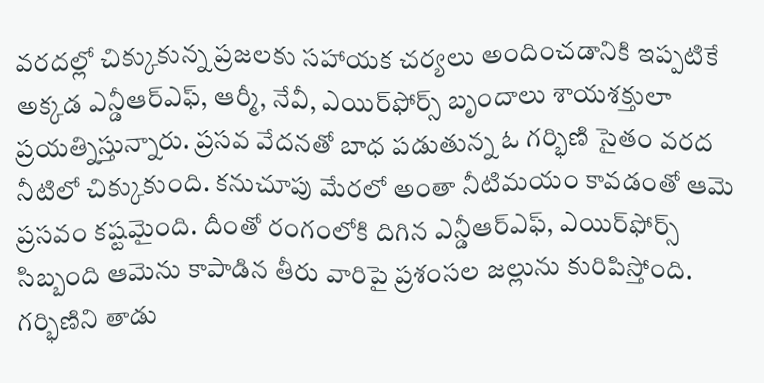వరదల్లో చిక్కుకున్న ప్రజలకు సహాయక చర్యలు అందించడానికి ఇప్పటికే అక్కడ ఎన్డీఆర్‌ఎఫ్‌, ఆర్మీ, నేవీ, ఎయిర్‌ఫోర్స్‌ బృందాలు శాయశక్తులా ప్రయత్నిస్తున్నారు. ప్రసవ వేదనతో బాధ పడుతున్న ఓ గర్భిణి సైతం వరద నీటిలో చిక్కుకుంది. కనుచూపు మేరలో అంతా నీటిమయం కావడంతో ఆమె ప్రసవం కష్టమైంది. దీంతో రంగంలోకి దిగిన ఎన్డీఆర్‌ఎఫ్‌, ఎయిర్‌ఫోర్స్ సిబ్బంది ఆమెను కాపాడిన తీరు వారిపై ప్రశంసల జల్లును కురిపిస్తోంది. గర్భిణిని తాడు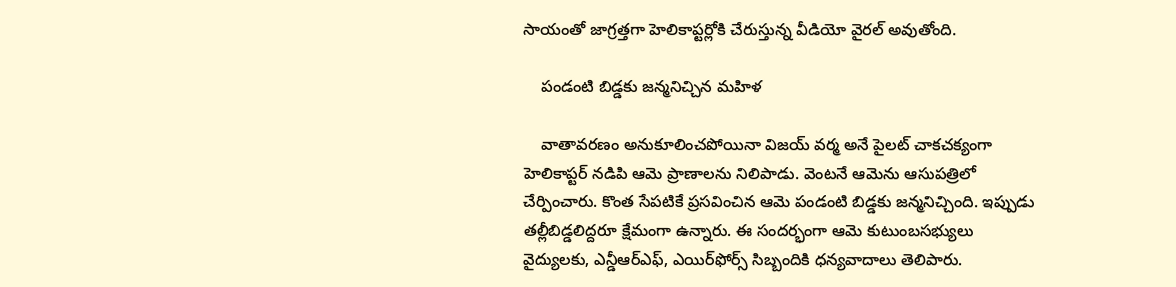సాయంతో జాగ్రత్తగా హెలికాప్టర్లోకి చేరుస్తున్న వీడియో వైరల్‌ అవుతోంది.

    పండంటి బిడ్డకు జన్మనిచ్చిన మహిళ

    వాతావరణం అనుకూలించపోయినా విజయ్‌ వర్మ అనే పైలట్‌ చాకచక్యంగా హెలికాప్టర్‌ నడిపి ఆమె ప్రాణాలను నిలిపాడు. వెంటనే ఆమెను ఆసుపత్రిలో చేర్పించారు. కొంత సేపటికే ప్రసవించిన ఆమె పండంటి బిడ్డకు జన్మనిచ్చింది. ఇప్పుడు తల్లీబిడ్డలిద్దరూ క్షేమంగా ఉన్నారు. ఈ సందర్భంగా ఆమె కుటుంబసభ్యులు వైద్యులకు, ఎన్డీఆర్‌ఎఫ్, ఎయిర్‌ఫోర్స్‌ సిబ్బందికి ధన్యవాదాలు తెలిపారు.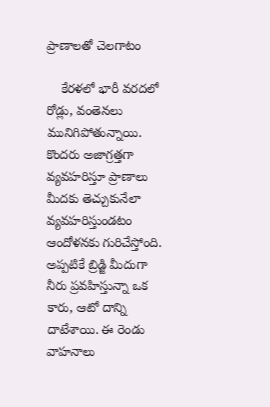ప్రాణాలతో చెలగాటం

    కేరళలో భారీ వరదలో రోడ్లు, వంతెనలు మునిగిపోతున్నాయి. కొందరు అజాగ్రత్తగా వ్యవహరిస్తూ ప్రాణాలు మీదకు తెచ్చుకునేలా వ్యవహరిస్తుండటం ఆందోళనకు గురిచేస్తోంది. అప్పటికే బ్రిడ్జి మీదుగా నీరు ప్రవహిస్తున్నా ఒక కారు, ఆటో దాన్ని దాటేశాయి. ఈ రెండు వాహనాలు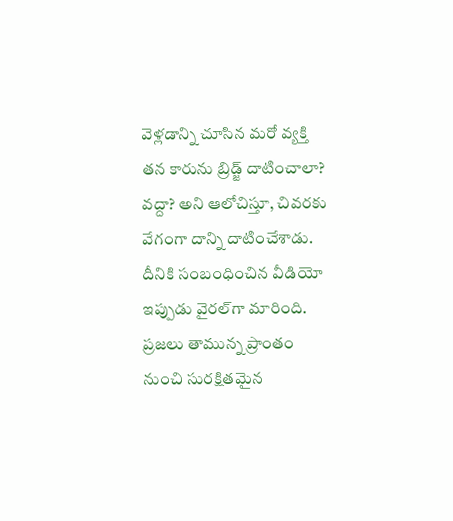వెళ్లడాన్ని చూసిన మరో వ్యక్తి తన కారును బ్రిడ్జ్‌ దాటించాలా? వద్దా? అని ఆలోచిస్తూ, చివరకు వేగంగా దాన్ని దాటించేశాడు. దీనికి సంబంధించిన వీడియో ఇప్పుడు వైరల్‌గా మారింది. ప్రజలు తామున్న ప్రాంతం నుంచి సురక్షితమైన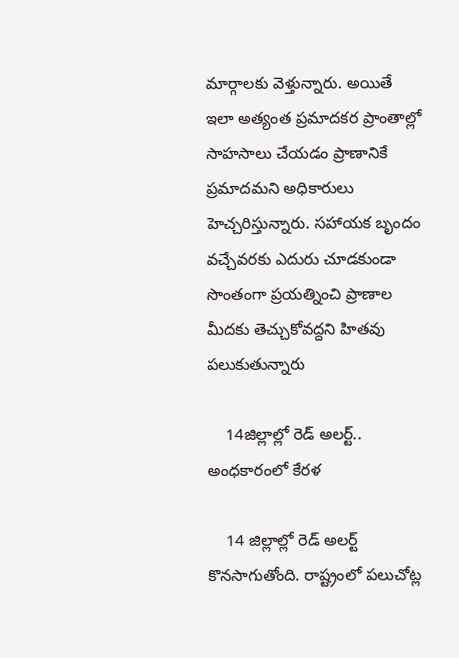మార్గాలకు వెళ్తున్నారు. అయితే ఇలా అత్యంత ప్రమాదకర ప్రాంతాల్లో సాహసాలు చేయడం ప్రాణానికే ప్రమాదమని అధికారులు హెచ్చరిస్తున్నారు. సహాయక బృందం వచ్చేవరకు ఎదురు చూడకుండా సొంతంగా ప్రయత్నించి ప్రాణాల మీదకు తెచ్చుకోవద్దని హితవు పలుకుతున్నారు

    14జిల్లాల్లో రెడ్ అలర్ట్.. అంధకారంలో కేరళ

    14 జిల్లాల్లో రెడ్‌ అలర్ట్‌ కొనసాగుతోంది. రాష్ట్రంలో పలుచోట్ల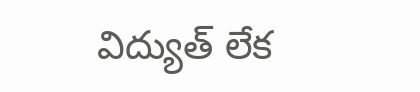విద్యుత్‌ లేక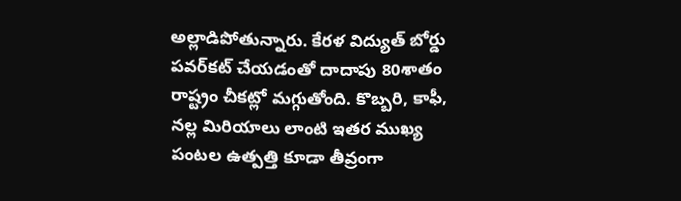అల్లాడిపోతున్నారు. కేరళ విద్యుత్‌ బోర్డు పవర్‌కట్‌ చేయడంతో దాదాపు 80శాతం రాష్ట్రం చీకట్లో మగ్గుతోంది. కొబ్బరి, కాఫీ, నల్ల మిరియాలు లాంటి ఇతర ముఖ్య పంటల ఉత్పత్తి కూడా తీవ్రంగా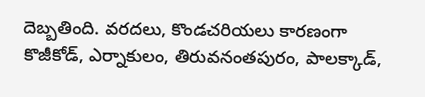దెబ్బతింది. వరదలు, కొండచరియలు కారణంగా కొజీకోడ్, ఎర్నాకులం, తిరువనంతపురం, పాలక్కాడ్,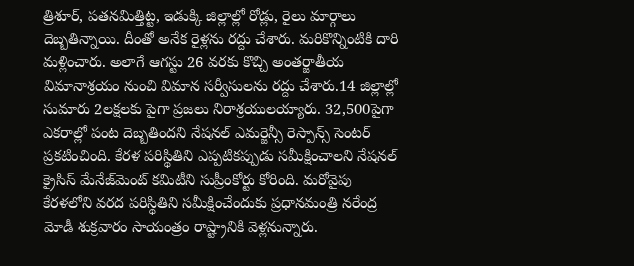త్రిశూర్, పతనమిత్తిట్ట, ఇడుక్కి జిల్లాల్లో రోడ్లు, రైలు మార్గాలు దెబ్బతిన్నాయి. దీంతో అనేక రైళ్లను రద్దు చేశారు. మరికొన్నింటికి దారి మళ్లించారు. అలాగే ఆగస్టు 26 వరకు కొచ్చి అంతర్జాతీయ విమానాశ్రయం నుంచి విమాన సర్వీసులను రద్దు చేశారు.14 జిల్లాల్లో సుమారు 2లక్షలకు పైగా ప్రజలు నిరాశ్రయులయ్యారు. 32,500పైగా ఎకరాల్లో పంట దెబ్బతిందని నేషనల్ ఎమర్జెన్సీ రెస్పాన్స్ సెంటర్ ప్రకటించింది. కేరళ పరిస్థితిని ఎప్పటికప్పుడు సమీక్షించాలని నేషనల్ క్రైసిస్ మేనేజ్‌మెంట్ కమిటీని సుప్రీంకోర్టు కోరింది. మరోవైపు కేరళలోని వరద పరిస్థితిని సమీక్షించేందుకు ప్రధానమంత్రి నరేంద్ర మోడీ శుక్రవారం సాయంత్రం రాష్ట్రానికి వెళ్లనున్నారు.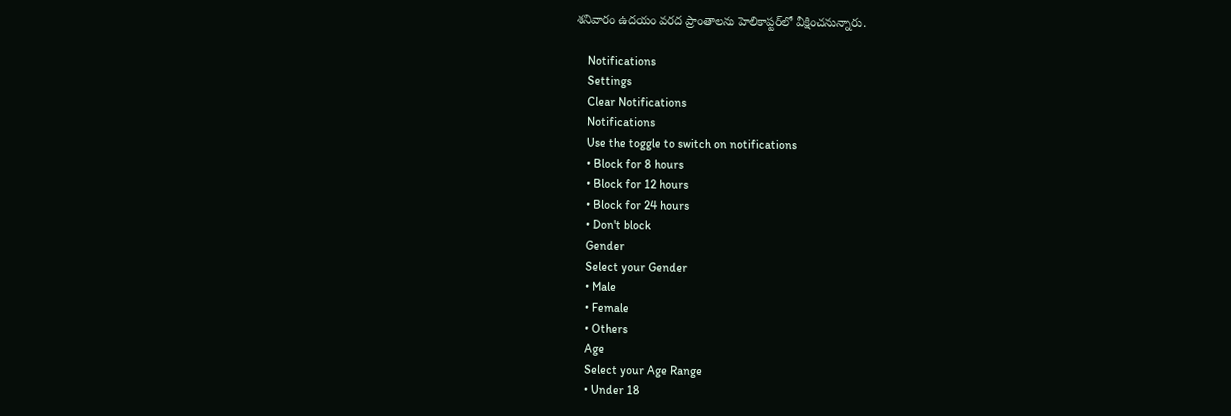శనివారం ఉదయం వరద ప్రాంతాలను హెలికాప్టర్‌లో వీక్షించనున్నారు.

    Notifications
    Settings
    Clear Notifications
    Notifications
    Use the toggle to switch on notifications
    • Block for 8 hours
    • Block for 12 hours
    • Block for 24 hours
    • Don't block
    Gender
    Select your Gender
    • Male
    • Female
    • Others
    Age
    Select your Age Range
    • Under 18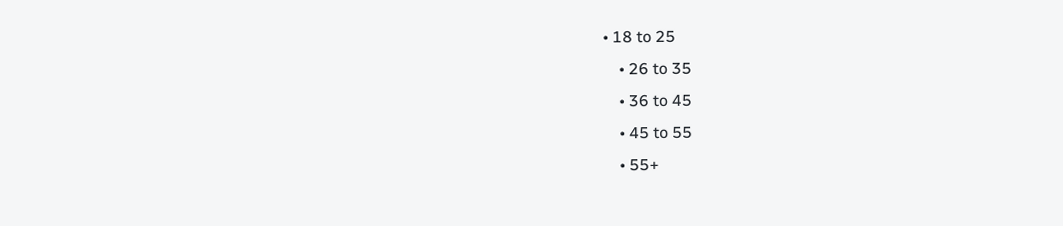• 18 to 25
    • 26 to 35
    • 36 to 45
    • 45 to 55
    • 55+